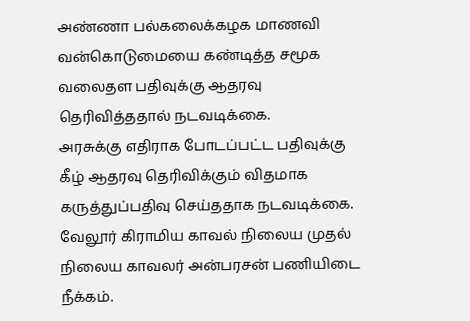அண்ணா பல்கலைக்கழக மாணவி வன்கொடுமையை கண்டித்த சமூக வலைதள பதிவுக்கு ஆதரவு தெரிவித்ததால் நடவடிக்கை.
அரசுக்கு எதிராக போடப்பட்ட பதிவுக்கு கீழ் ஆதரவு தெரிவிக்கும் விதமாக கருத்துப்பதிவு செய்ததாக நடவடிக்கை.
வேலூர் கிராமிய காவல் நிலைய முதல் நிலைய காவலர் அன்பரசன் பணியிடை நீக்கம்.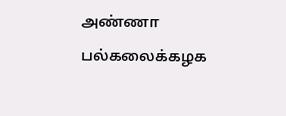அண்ணா பல்கலைக்கழக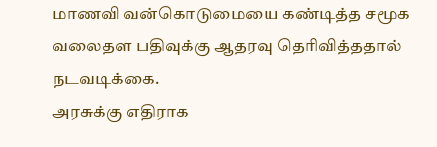மாணவி வன்கொடுமையை கண்டித்த சமூக வலைதள பதிவுக்கு ஆதரவு தெரிவித்ததால் நடவடிக்கை.
அரசுக்கு எதிராக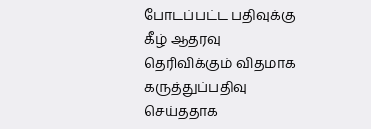போடப்பட்ட பதிவுக்கு கீழ் ஆதரவு தெரிவிக்கும் விதமாக கருத்துப்பதிவு செய்ததாக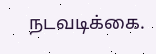நடவடிக்கை.